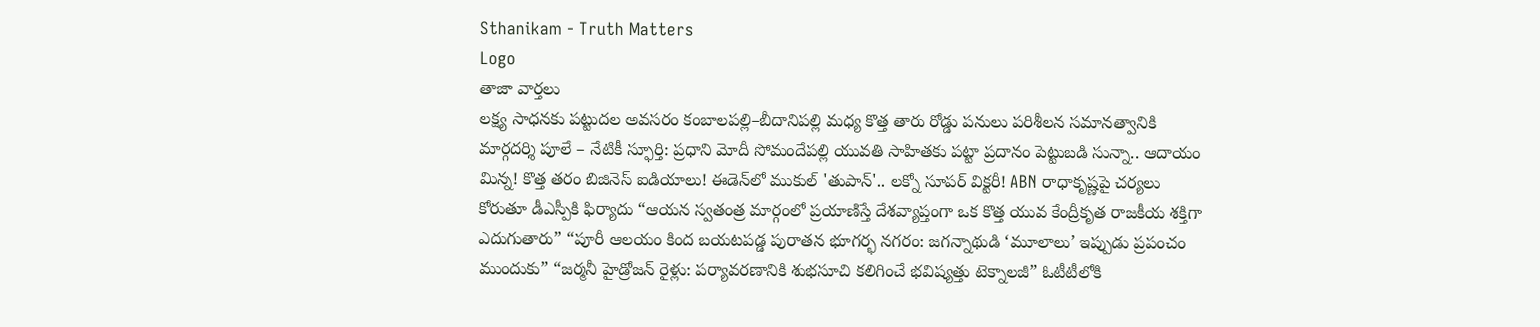Sthanikam - Truth Matters
Logo
తాజా వార్తలు
లక్ష్య సాధనకు పట్టుదల అవసరం కంబాలపల్లి–బీదానిపల్లి మధ్య కొత్త తారు రోడ్డు పనులు పరిశీలన సమానత్వానికి మార్గదర్శి పూలే – నేటికీ స్ఫూర్తి: ప్రధాని మోదీ సోమందేపల్లి యువతి సాహితకు పట్టా ప్రదానం పెట్టుబడి సున్నా.. ఆదాయం మిన్న! కొత్త తరం బిజినెస్ ఐడియాలు! ఈడెన్‌లో ముకుల్ 'తుపాన్'.. లక్నో సూపర్ విక్టరీ! ABN రాధాకృష్ణపై చర్యలు కోరుతూ డీఎస్పీకి ఫిర్యాదు “ఆయన స్వతంత్ర మార్గంలో ప్రయాణిస్తే దేశవ్యాప్తంగా ఒక కొత్త యువ కేంద్రీకృత రాజకీయ శక్తిగా ఎదుగుతారు” “పూరీ ఆలయం కింద బయటపడ్డ పురాతన భూగర్భ నగరం: జగన్నాథుడి ‘మూలాలు’ ఇప్పుడు ప్రపంచం ముందుకు” “జర్మనీ హైడ్రోజన్ రైళ్లు: పర్యావరణానికి శుభసూచి కలిగించే భవిష్యత్తు టెక్నాలజీ” ఓటీటీలోకి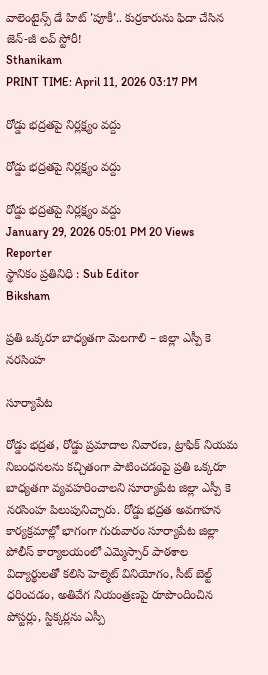వాలెంటైన్స్ డే హిట్ 'పూకీ'.. కుర్రకారును ఫిదా చేసిన జెన్-జీ లవ్ స్టోరీ!
Sthanikam
PRINT TIME: April 11, 2026 03:17 PM

రోడ్డు భద్రతపై నిర్లక్ష్యం వద్దు

రోడ్డు భద్రతపై నిర్లక్ష్యం వద్దు

రోడ్డు భద్రతపై నిర్లక్ష్యం వద్దు
January 29, 2026 05:01 PM 20 Views
Reporter
స్థానికం ప్రతినిధి : Sub Editor
Biksham

ప్రతి ఒక్కరూ బాధ్యతగా మెలగాలి – జిల్లా ఎస్పీ కె నరసింహ

సూర్యాపేట

రోడ్డు భద్రత, రోడ్డు ప్రమాదాల నివారణ, ట్రాఫిక్ నియమ నిబంధనలను కచ్చితంగా పాటించడంపై ప్రతి ఒక్కరూ బాధ్యతగా వ్యవహరించాలని సూర్యాపేట జిల్లా ఎస్పీ కె నరసింహ పిలుపునిచ్చారు. రోడ్డు భద్రత అవగాహన కార్యక్రమాల్లో భాగంగా గురువారం సూర్యాపేట జిల్లా పోలీస్ కార్యాలయంలో ఎమ్మెస్సార్ పాఠశాల విద్యార్థులతో కలిసి హెల్మెట్ వినియోగం, సీట్ బెల్ట్ ధరించడం, అతివేగ నియంత్రణపై రూపొందించిన పోస్టర్లు, స్టిక్కర్లను ఎస్పీ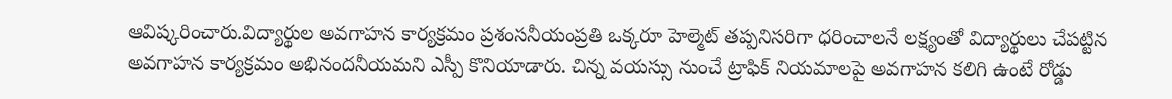ఆవిష్కరించారు.విద్యార్థుల అవగాహన కార్యక్రమం ప్రశంసనీయంప్రతి ఒక్కరూ హెల్మెట్ తప్పనిసరిగా ధరించాలనే లక్ష్యంతో విద్యార్థులు చేపట్టిన అవగాహన కార్యక్రమం అభినందనీయమని ఎస్పీ కొనియాడారు. చిన్న వయస్సు నుంచే ట్రాఫిక్ నియమాలపై అవగాహన కలిగి ఉంటే రోడ్డు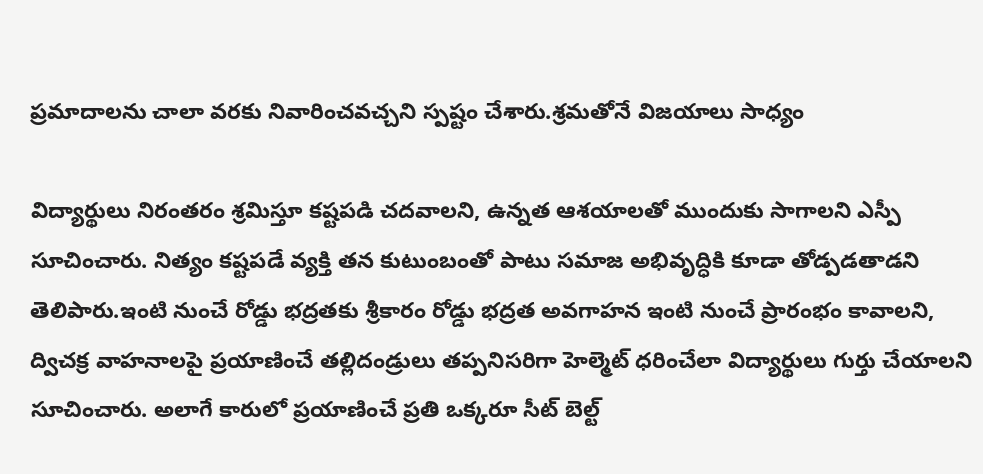ప్రమాదాలను చాలా వరకు నివారించవచ్చని స్పష్టం చేశారు.శ్రమతోనే విజయాలు సాధ్యం

విద్యార్థులు నిరంతరం శ్రమిస్తూ కష్టపడి చదవాలని, ఉన్నత ఆశయాలతో ముందుకు సాగాలని ఎస్పీ సూచించారు. నిత్యం కష్టపడే వ్యక్తి తన కుటుంబంతో పాటు సమాజ అభివృద్ధికి కూడా తోడ్పడతాడని తెలిపారు.ఇంటి నుంచే రోడ్డు భద్రతకు శ్రీకారం రోడ్డు భద్రత అవగాహన ఇంటి నుంచే ప్రారంభం కావాలని, ద్విచక్ర వాహనాలపై ప్రయాణించే తల్లిదండ్రులు తప్పనిసరిగా హెల్మెట్ ధరించేలా విద్యార్థులు గుర్తు చేయాలని సూచించారు. అలాగే కారులో ప్రయాణించే ప్రతి ఒక్కరూ సీట్ బెల్ట్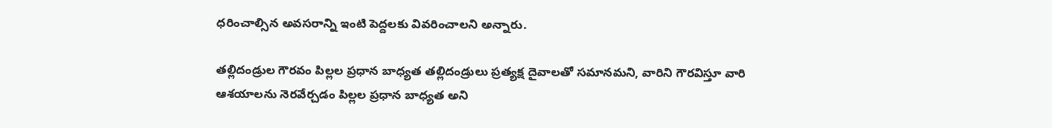ధరించాల్సిన అవసరాన్ని ఇంటి పెద్దలకు వివరించాలని అన్నారు.

తల్లిదండ్రుల గౌరవం పిల్లల ప్రధాన బాధ్యత తల్లిదండ్రులు ప్రత్యక్ష దైవాలతో సమానమని, వారిని గౌరవిస్తూ వారి ఆశయాలను నెరవేర్చడం పిల్లల ప్రధాన బాధ్యత అని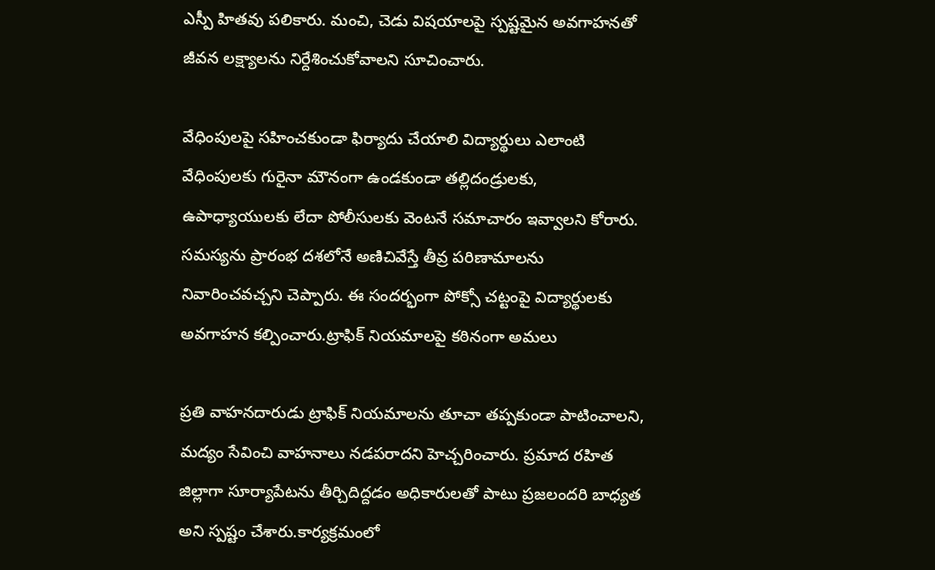ఎస్పీ హితవు పలికారు. మంచి, చెడు విషయాలపై స్పష్టమైన అవగాహనతో జీవన లక్ష్యాలను నిర్దేశించుకోవాలని సూచించారు.

వేధింపులపై సహించకుండా ఫిర్యాదు చేయాలి విద్యార్థులు ఎలాంటి వేధింపులకు గురైనా మౌనంగా ఉండకుండా తల్లిదండ్రులకు, ఉపాధ్యాయులకు లేదా పోలీసులకు వెంటనే సమాచారం ఇవ్వాలని కోరారు. సమస్యను ప్రారంభ దశలోనే అణిచివేస్తే తీవ్ర పరిణామాలను నివారించవచ్చని చెప్పారు. ఈ సందర్భంగా పోక్సో చట్టంపై విద్యార్థులకు అవగాహన కల్పించారు.ట్రాఫిక్ నియమాలపై కఠినంగా అమలు

ప్రతి వాహనదారుడు ట్రాఫిక్ నియమాలను తూచా తప్పకుండా పాటించాలని, మద్యం సేవించి వాహనాలు నడపరాదని హెచ్చరించారు. ప్రమాద రహిత జిల్లాగా సూర్యాపేటను తీర్చిదిద్దడం అధికారులతో పాటు ప్రజలందరి బాధ్యత అని స్పష్టం చేశారు.కార్యక్రమంలో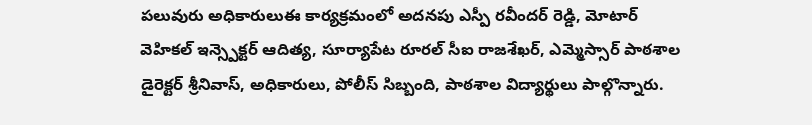పలువురు అధికారులుఈ కార్యక్రమంలో అదనపు ఎస్పీ రవీందర్ రెడ్డి, మోటార్ వెహికల్ ఇన్స్పెక్టర్ ఆదిత్య, సూర్యాపేట రూరల్ సీఐ రాజశేఖర్, ఎమ్మెస్సార్ పాఠశాల డైరెక్టర్ శ్రీనివాస్, అధికారులు, పోలీస్ సిబ్బంది, పాఠశాల విద్యార్థులు పాల్గొన్నారు.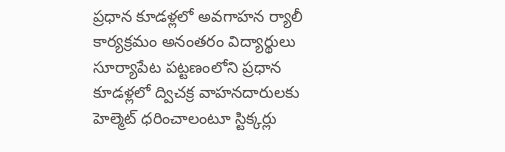ప్రధాన కూడళ్లలో అవగాహన ర్యాలీ కార్యక్రమం అనంతరం విద్యార్థులు సూర్యాపేట పట్టణంలోని ప్రధాన కూడళ్లలో ద్విచక్ర వాహనదారులకు హెల్మెట్ ధరించాలంటూ స్టిక్కర్లు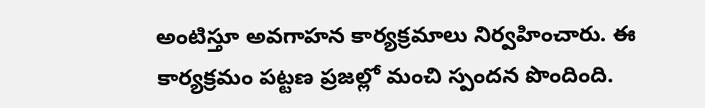అంటిస్తూ అవగాహన కార్యక్రమాలు నిర్వహించారు. ఈ కార్యక్రమం పట్టణ ప్రజల్లో మంచి స్పందన పొందింది.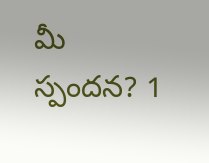మీ స్పందన? 1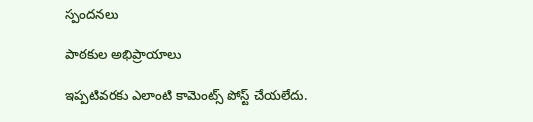స్పందనలు

పాఠకుల అభిప్రాయాలు

ఇప్పటివరకు ఎలాంటి కామెంట్స్ పోస్ట్ చేయలేదు.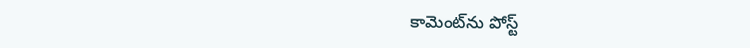కామెంట్‌ను పోస్ట్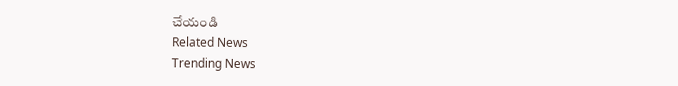చేయండి
Related News
Trending News